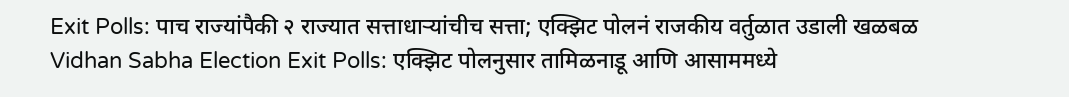Exit Polls: पाच राज्यांपैकी २ राज्यात सत्ताधाऱ्यांचीच सत्ता; एक्झिट पोलनं राजकीय वर्तुळात उडाली खळबळ
Vidhan Sabha Election Exit Polls: एक्झिट पोलनुसार तामिळनाडू आणि आसाममध्ये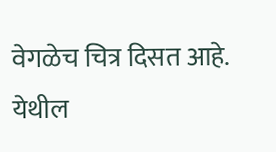वेगळेच चित्र दिसत आहे. येथील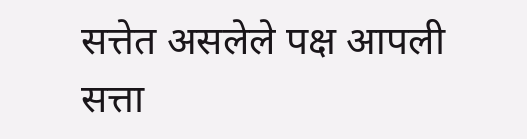सत्तेत असलेले पक्ष आपली सत्ता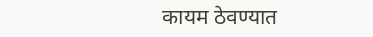कायम ठेवण्यात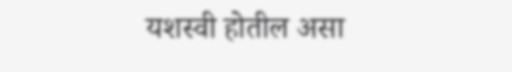यशस्वी होतील असा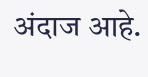अंदाज आहे.